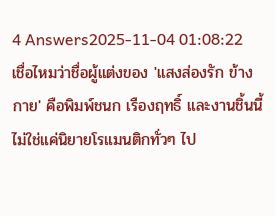4 Answers2025-11-04 01:08:22
เชื่อไหมว่าชื่อผู้แต่งของ 'แสงส่องรัก ข้าง กาย' คือพิมพ์ชนก เรืองฤทธิ์ และงานชิ้นนี้ไม่ใช่แค่นิยายโรแมนติกทั่วๆ ไป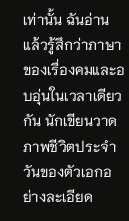เท่านั้น ฉันอ่านแล้วรู้สึกว่าภาษาของเรื่องคมและอบอุ่นในเวลาเดียวกัน นักเขียนวาดภาพชีวิตประจำวันของตัวเอกอย่างละเอียด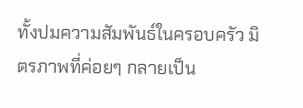ทั้งปมความสัมพันธ์ในครอบครัว มิตรภาพที่ค่อยๆ กลายเป็น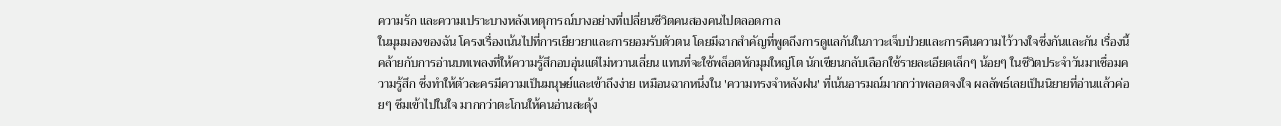ความรัก และความเปราะบางหลังเหตุการณ์บางอย่างที่เปลี่ยนชีวิตคนสองคนไปตลอดกาล
ในมุมมองของฉัน โครงเรื่องเน้นไปที่การเยียวยาและการยอมรับตัวตน โดยมีฉากสำคัญที่พูดถึงการดูแลกันในภาวะเจ็บป่วยและการคืนความไว้วางใจซึ่งกันและกัน เรื่องนี้คล้ายกับการอ่านบทเพลงที่ให้ความรู้สึกอบอุ่นแต่ไม่หวานเลี่ยน แทนที่จะใช้พล็อตหักมุมใหญ่โต นักเขียนกลับเลือกใช้รายละเอียดเล็กๆ น้อยๆ ในชีวิตประจำวันมาเชื่อมความรู้สึก ซึ่งทำให้ตัวละครมีความเป็นมนุษย์และเข้าถึงง่าย เหมือนฉากหนึ่งใน 'ความทรงจำหลังฝน' ที่เน้นอารมณ์มากกว่าพลอตจงใจ ผลลัพธ์เลยเป็นนิยายที่อ่านแล้วค่อยๆ ซึมเข้าไปในใจ มากกว่าตะโกนให้คนอ่านสะดุ้ง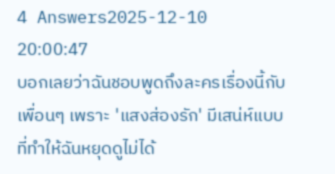4 Answers2025-12-10 20:00:47
บอกเลยว่าฉันชอบพูดถึงละครเรื่องนี้กับเพื่อนๆ เพราะ 'แสงส่องรัก' มีเสน่ห์แบบที่ทำให้ฉันหยุดดูไม่ได้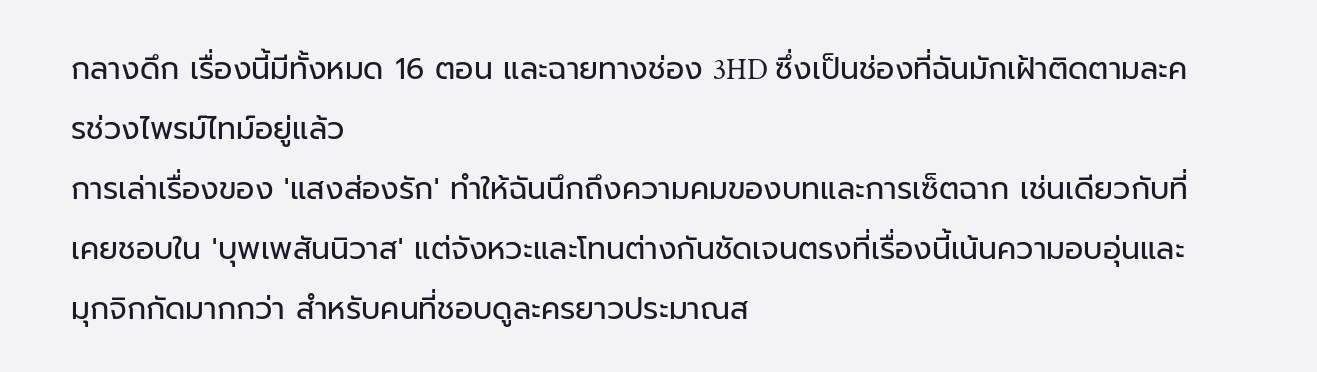กลางดึก เรื่องนี้มีทั้งหมด 16 ตอน และฉายทางช่อง 3HD ซึ่งเป็นช่องที่ฉันมักเฝ้าติดตามละครช่วงไพรม์ไทม์อยู่แล้ว
การเล่าเรื่องของ 'แสงส่องรัก' ทำให้ฉันนึกถึงความคมของบทและการเซ็ตฉาก เช่นเดียวกับที่เคยชอบใน 'บุพเพสันนิวาส' แต่จังหวะและโทนต่างกันชัดเจนตรงที่เรื่องนี้เน้นความอบอุ่นและมุกจิกกัดมากกว่า สำหรับคนที่ชอบดูละครยาวประมาณส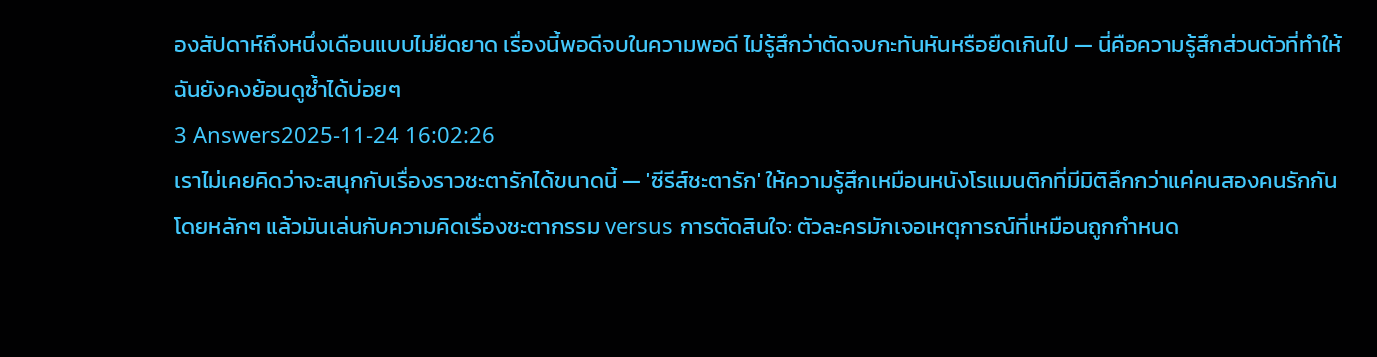องสัปดาห์ถึงหนึ่งเดือนแบบไม่ยืดยาด เรื่องนี้พอดีจบในความพอดี ไม่รู้สึกว่าตัดจบกะทันหันหรือยืดเกินไป — นี่คือความรู้สึกส่วนตัวที่ทำให้ฉันยังคงย้อนดูซ้ำได้บ่อยๆ
3 Answers2025-11-24 16:02:26
เราไม่เคยคิดว่าจะสนุกกับเรื่องราวชะตารักได้ขนาดนี้ — 'ซีรีส์ชะตารัก' ให้ความรู้สึกเหมือนหนังโรแมนติกที่มีมิติลึกกว่าแค่คนสองคนรักกัน โดยหลักๆ แล้วมันเล่นกับความคิดเรื่องชะตากรรม versus การตัดสินใจ: ตัวละครมักเจอเหตุการณ์ที่เหมือนถูกกำหนด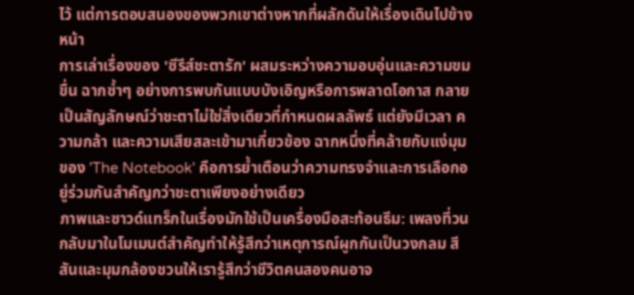ไว้ แต่การตอบสนองของพวกเขาต่างหากที่ผลักดันให้เรื่องเดินไปข้างหน้า
การเล่าเรื่องของ 'ซีรีส์ชะตารัก' ผสมระหว่างความอบอุ่นและความขมขื่น ฉากซ้ำๆ อย่างการพบกันแบบบังเอิญหรือการพลาดโอกาส กลายเป็นสัญลักษณ์ว่าชะตาไม่ใช่สิ่งเดียวที่กำหนดผลลัพธ์ แต่ยังมีเวลา ความกล้า และความเสียสละเข้ามาเกี่ยวข้อง ฉากหนึ่งที่คล้ายกับแง่มุมของ 'The Notebook' คือการย้ำเตือนว่าความทรงจำและการเลือกอยู่ร่วมกันสำคัญกว่าชะตาเพียงอย่างเดียว
ภาพและซาวด์แทร็กในเรื่องมักใช้เป็นเครื่องมือสะท้อนธีม: เพลงที่วนกลับมาในโมเมนต์สำคัญทำให้รู้สึกว่าเหตุการณ์ผูกกันเป็นวงกลม สีสันและมุมกล้องชวนให้เรารู้สึกว่าชีวิตคนสองคนอาจ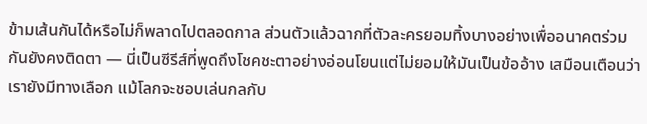ข้ามเส้นกันได้หรือไม่ก็พลาดไปตลอดกาล ส่วนตัวแล้วฉากที่ตัวละครยอมทิ้งบางอย่างเพื่ออนาคตร่วมกันยังคงติดตา — นี่เป็นซีรีส์ที่พูดถึงโชคชะตาอย่างอ่อนโยนแต่ไม่ยอมให้มันเป็นข้ออ้าง เสมือนเตือนว่าเรายังมีทางเลือก แม้โลกจะชอบเล่นกลกับ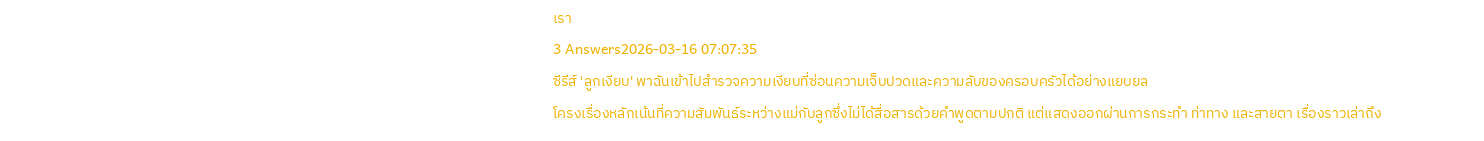เรา
3 Answers2026-03-16 07:07:35
ซีรีส์ 'ลูกเงียบ' พาฉันเข้าไปสำรวจความเงียบที่ซ่อนความเจ็บปวดและความลับของครอบครัวได้อย่างแยบยล
โครงเรื่องหลักเน้นที่ความสัมพันธ์ระหว่างแม่กับลูกซึ่งไม่ได้สื่อสารด้วยคำพูดตามปกติ แต่แสดงออกผ่านการกระทำ ท่าทาง และสายตา เรื่องราวเล่าถึง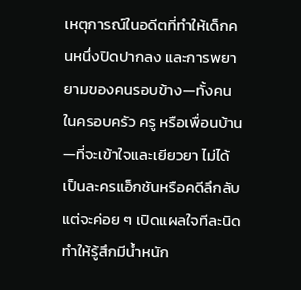เหตุการณ์ในอดีตที่ทำให้เด็กคนหนึ่งปิดปากลง และการพยายามของคนรอบข้าง—ทั้งคนในครอบครัว ครู หรือเพื่อนบ้าน—ที่จะเข้าใจและเยียวยา ไม่ได้เป็นละครแอ็กชันหรือคดีลึกลับ แต่จะค่อย ๆ เปิดแผลใจทีละนิด ทำให้รู้สึกมีน้ำหนัก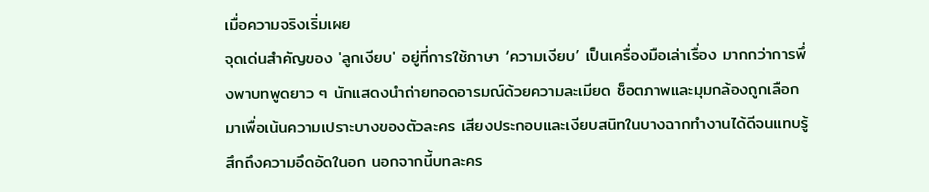เมื่อความจริงเริ่มเผย
จุดเด่นสำคัญของ 'ลูกเงียบ' อยู่ที่การใช้ภาษา ‘ความเงียบ’ เป็นเครื่องมือเล่าเรื่อง มากกว่าการพึ่งพาบทพูดยาว ๆ นักแสดงนำถ่ายทอดอารมณ์ด้วยความละเมียด ช็อตภาพและมุมกล้องถูกเลือกมาเพื่อเน้นความเปราะบางของตัวละคร เสียงประกอบและเงียบสนิทในบางฉากทำงานได้ดีจนแทบรู้สึกถึงความอึดอัดในอก นอกจากนี้บทละคร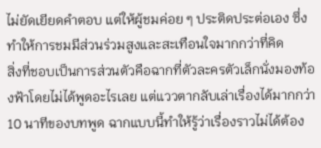ไม่ยัดเยียดคำตอบ แต่ให้ผู้ชมค่อย ๆ ประติดประต่อเอง ซึ่งทำให้การชมมีส่วนร่วมสูงและสะเทือนใจมากกว่าที่คิด
สิ่งที่ชอบเป็นการส่วนตัวคือฉากที่ตัวละครตัวเล็กนั่งมองท้องฟ้าโดยไม่ได้พูดอะไรเลย แต่แววตากลับเล่าเรื่องได้มากกว่า 10 นาทีของบทพูด ฉากแบบนี้ทำให้รู้ว่าเรื่องราวไม่ได้ต้อง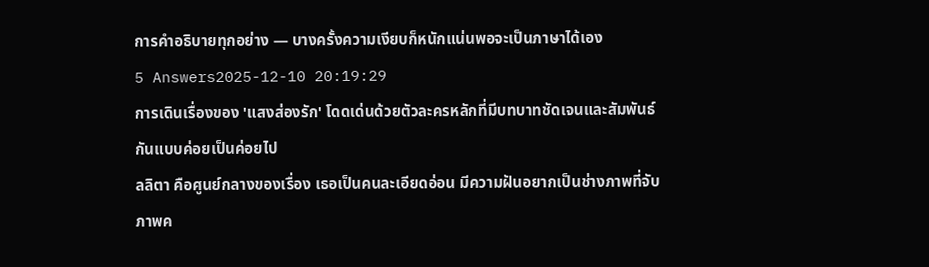การคำอธิบายทุกอย่าง — บางครั้งความเงียบก็หนักแน่นพอจะเป็นภาษาได้เอง
5 Answers2025-12-10 20:19:29
การเดินเรื่องของ 'แสงส่องรัก' โดดเด่นด้วยตัวละครหลักที่มีบทบาทชัดเจนและสัมพันธ์กันแบบค่อยเป็นค่อยไป
ลลิตา คือศูนย์กลางของเรื่อง เธอเป็นคนละเอียดอ่อน มีความฝันอยากเป็นช่างภาพที่จับภาพค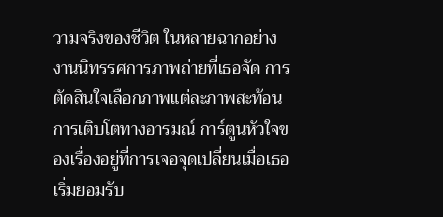วามจริงของชีวิต ในหลายฉากอย่างงานนิทรรศการภาพถ่ายที่เธอจัด การตัดสินใจเลือกภาพแต่ละภาพสะท้อนการเติบโตทางอารมณ์ การ์ตูนหัวใจของเรื่องอยู่ที่การเจอจุดเปลี่ยนเมื่อเธอเริ่มยอมรับ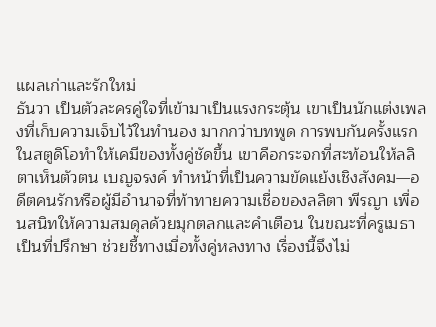แผลเก่าและรักใหม่
ธันวา เป็นตัวละครคู่ใจที่เข้ามาเป็นแรงกระตุ้น เขาเป็นนักแต่งเพลงที่เก็บความเจ็บไว้ในทำนอง มากกว่าบทพูด การพบกันครั้งแรกในสตูดิโอทำให้เคมีของทั้งคู่ชัดขึ้น เขาคือกระจกที่สะท้อนให้ลลิตาเห็นตัวตน เบญจรงค์ ทำหน้าที่เป็นความขัดแย้งเชิงสังคม—อดีตคนรักหรือผู้มีอำนาจที่ท้าทายความเชื่อของลลิตา พีรญา เพื่อนสนิทให้ความสมดุลด้วยมุกตลกและคำเตือน ในขณะที่ครูเมธาเป็นที่ปรึกษา ช่วยชี้ทางเมื่อทั้งคู่หลงทาง เรื่องนี้จึงไม่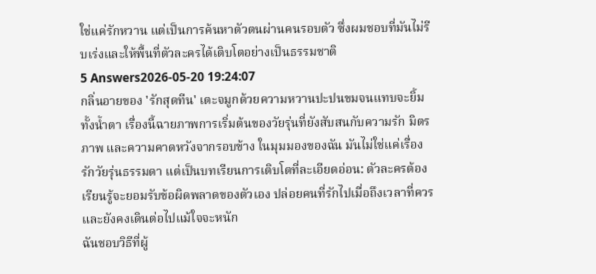ใช่แค่รักหวาน แต่เป็นการค้นหาตัวตนผ่านคนรอบตัว ซึ่งผมชอบที่มันไม่รีบเร่งและให้พื้นที่ตัวละครได้เติบโตอย่างเป็นธรรมชาติ
5 Answers2026-05-20 19:24:07
กลิ่นอายของ 'รักสุดทีน' เตะจมูกด้วยความหวานปะปนขมจนแทบจะยิ้มทั้งน้ำตา เรื่องนี้ฉายภาพการเริ่มต้นของวัยรุ่นที่ยังสับสนกับความรัก มิตรภาพ และความคาดหวังจากรอบข้าง ในมุมมองของฉัน มันไม่ใช่แค่เรื่องรักวัยรุ่นธรรมดา แต่เป็นบทเรียนการเติบโตที่ละเอียดอ่อน: ตัวละครต้องเรียนรู้จะยอมรับข้อผิดพลาดของตัวเอง ปล่อยคนที่รักไปเมื่อถึงเวลาที่ควร และยังคงเดินต่อไปแม้ใจจะหนัก
ฉันชอบวิธีที่ผู้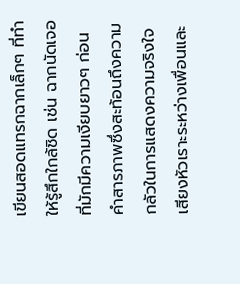เขียนสอดแทรกฉากเล็กๆ ที่ทำให้รู้สึกใกล้ชิด เช่น ฉากนัดเจอที่มักมีความเงียบยาวๆ ก่อนคำสารภาพซึ่งสะท้อนถึงความกลัวในการแสดงความจริงใจ เสียงหัวเราะระหว่างเพื่อนและ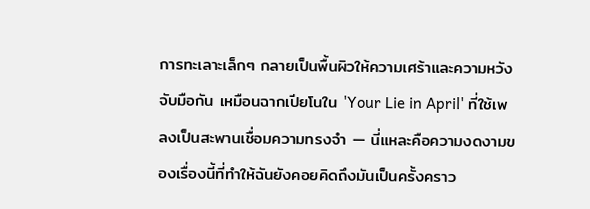การทะเลาะเล็กๆ กลายเป็นพื้นผิวให้ความเศร้าและความหวังจับมือกัน เหมือนฉากเปียโนใน 'Your Lie in April' ที่ใช้เพลงเป็นสะพานเชื่อมความทรงจำ — นี่แหละคือความงดงามของเรื่องนี้ที่ทำให้ฉันยังคอยคิดถึงมันเป็นครั้งคราว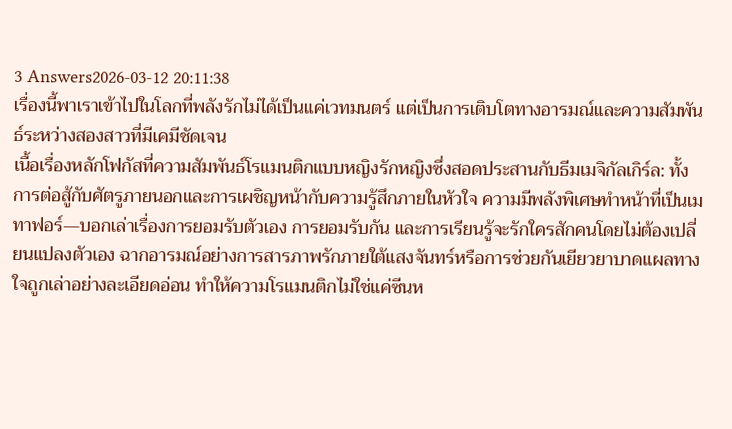3 Answers2026-03-12 20:11:38
เรื่องนี้พาเราเข้าไปในโลกที่พลังรักไม่ได้เป็นแค่เวทมนตร์ แต่เป็นการเติบโตทางอารมณ์และความสัมพันธ์ระหว่างสองสาวที่มีเคมีชัดเจน
เนื้อเรื่องหลักโฟกัสที่ความสัมพันธ์โรแมนติกแบบหญิงรักหญิงซึ่งสอดประสานกับธีมเมจิกัลเกิร์ล: ทั้งการต่อสู้กับศัตรูภายนอกและการเผชิญหน้ากับความรู้สึกภายในหัวใจ ความมีพลังพิเศษทำหน้าที่เป็นเมทาฟอร์—บอกเล่าเรื่องการยอมรับตัวเอง การยอมรับกัน และการเรียนรู้จะรักใครสักคนโดยไม่ต้องเปลี่ยนแปลงตัวเอง ฉากอารมณ์อย่างการสารภาพรักภายใต้แสงจันทร์หรือการช่วยกันเยียวยาบาดแผลทางใจถูกเล่าอย่างละเอียดอ่อน ทำให้ความโรแมนติกไม่ใช่แค่ซีนห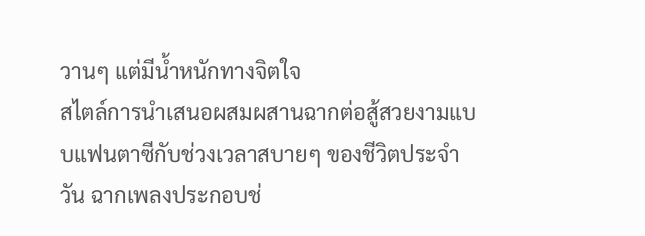วานๆ แต่มีน้ำหนักทางจิตใจ
สไตล์การนำเสนอผสมผสานฉากต่อสู้สวยงามแบบแฟนตาซีกับช่วงเวลาสบายๆ ของชีวิตประจำวัน ฉากเพลงประกอบช่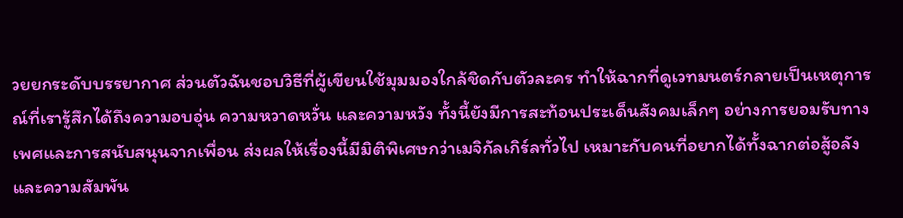วยยกระดับบรรยากาศ ส่วนตัวฉันชอบวิธีที่ผู้เขียนใช้มุมมองใกล้ชิดกับตัวละคร ทำให้ฉากที่ดูเวทมนตร์กลายเป็นเหตุการณ์ที่เรารู้สึกได้ถึงความอบอุ่น ความหวาดหวั่น และความหวัง ทั้งนี้ยังมีการสะท้อนประเด็นสังคมเล็กๆ อย่างการยอมรับทางเพศและการสนับสนุนจากเพื่อน ส่งผลให้เรื่องนี้มีมิติพิเศษกว่าเมจิกัลเกิร์ลทั่วไป เหมาะกับคนที่อยากได้ทั้งฉากต่อสู้อลังและความสัมพัน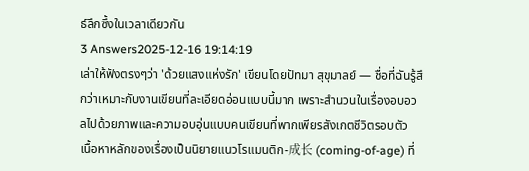ธ์ลึกซึ้งในเวลาเดียวกัน
3 Answers2025-12-16 19:14:19
เล่าให้ฟังตรงๆว่า 'ด้วยแสงแห่งรัก' เขียนโดยปัทมา สุขุมาลย์ — ชื่อที่ฉันรู้สึกว่าเหมาะกับงานเขียนที่ละเอียดอ่อนแบบนี้มาก เพราะสำนวนในเรื่องอบอวลไปด้วยภาพและความอบอุ่นแบบคนเขียนที่พากเพียรสังเกตชีวิตรอบตัว
เนื้อหาหลักของเรื่องเป็นนิยายแนวโรแมนติก-成长 (coming-of-age) ที่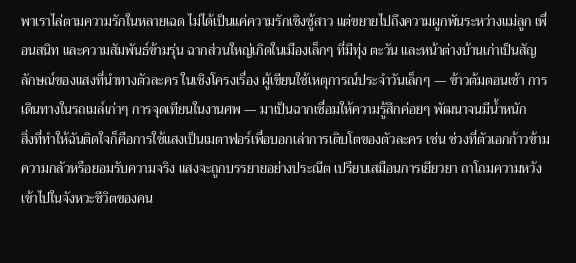พาเราไล่ตามความรักในหลายเฉด ไม่ได้เป็นแค่ความรักเชิงชู้สาว แต่ขยายไปถึงความผูกพันระหว่างแม่ลูก เพื่อนสนิท และความสัมพันธ์ข้ามรุ่น ฉากส่วนใหญ่เกิดในเมืองเล็กๆ ที่มีทุ่ง ตะวัน และหน้าต่างบ้านเก่าเป็นสัญลักษณ์ของแสงที่นำทางตัวละคร ในเชิงโครงเรื่อง ผู้เขียนใช้เหตุการณ์ประจำวันเล็กๆ — ข้าวต้มตอนเช้า การเดินทางในรถเมล์เก่าๆ การจุดเทียนในงานศพ — มาเป็นฉากเชื่อมให้ความรู้สึกค่อยๆ พัฒนาจนมีน้ำหนัก
สิ่งที่ทำให้ฉันติดใจก็คือการใช้แสงเป็นเมตาฟอร์เพื่อบอกเล่าการเติบโตของตัวละคร เช่น ช่วงที่ตัวเอกก้าวข้ามความกลัวหรือยอมรับความจริง แสงจะถูกบรรยายอย่างประณีต เปรียบเสมือนการเยียวยา ถาโถมความหวังเข้าไปในจังหวะชีวิตของคน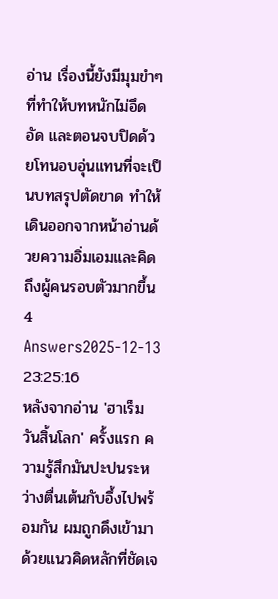อ่าน เรื่องนี้ยังมีมุมขำๆ ที่ทำให้บทหนักไม่อึดอัด และตอนจบปิดด้วยโทนอบอุ่นแทนที่จะเป็นบทสรุปตัดขาด ทำให้เดินออกจากหน้าอ่านด้วยความอิ่มเอมและคิดถึงผู้คนรอบตัวมากขึ้น
4 Answers2025-12-13 23:25:16
หลังจากอ่าน 'ฮาเร็มวันสิ้นโลก' ครั้งแรก ความรู้สึกมันปะปนระหว่างตื่นเต้นกับอึ้งไปพร้อมกัน ผมถูกดึงเข้ามาด้วยแนวคิดหลักที่ชัดเจ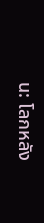น: โลกหลัง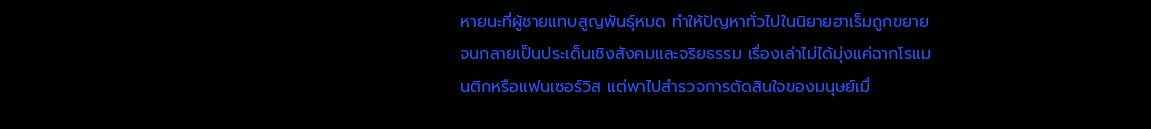หายนะที่ผู้ชายแทบสูญพันธุ์หมด ทำให้ปัญหาทั่วไปในนิยายฮาเร็มถูกขยายจนกลายเป็นประเด็นเชิงสังคมและจริยธรรม เรื่องเล่าไม่ได้มุ่งแค่ฉากโรแมนติกหรือแฟนเซอร์วิส แต่พาไปสำรวจการตัดสินใจของมนุษย์เมื่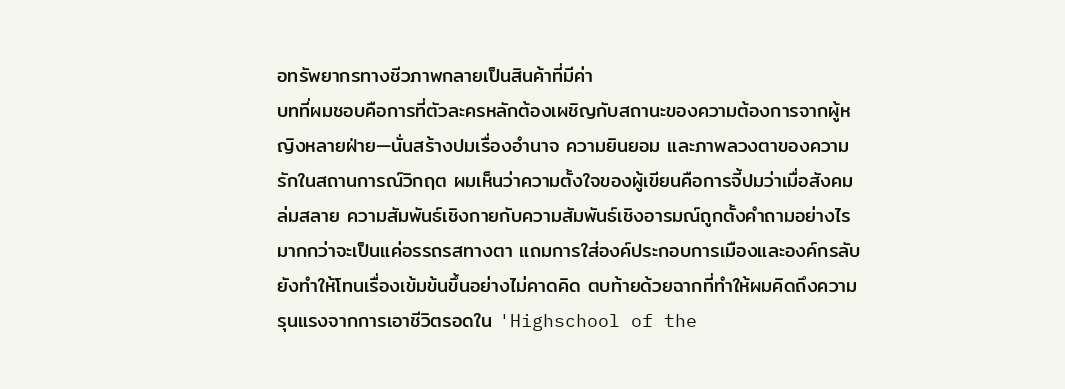อทรัพยากรทางชีวภาพกลายเป็นสินค้าที่มีค่า
บทที่ผมชอบคือการที่ตัวละครหลักต้องเผชิญกับสถานะของความต้องการจากผู้หญิงหลายฝ่าย—นั่นสร้างปมเรื่องอำนาจ ความยินยอม และภาพลวงตาของความรักในสถานการณ์วิกฤต ผมเห็นว่าความตั้งใจของผู้เขียนคือการจี้ปมว่าเมื่อสังคมล่มสลาย ความสัมพันธ์เชิงกายกับความสัมพันธ์เชิงอารมณ์ถูกตั้งคำถามอย่างไร มากกว่าจะเป็นแค่อรรถรสทางตา แถมการใส่องค์ประกอบการเมืองและองค์กรลับยังทำให้โทนเรื่องเข้มข้นขึ้นอย่างไม่คาดคิด ตบท้ายด้วยฉากที่ทำให้ผมคิดถึงความรุนแรงจากการเอาชีวิตรอดใน 'Highschool of the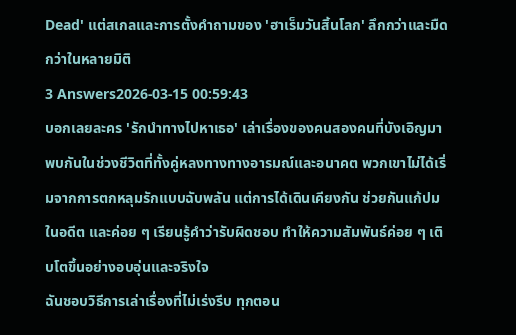Dead' แต่สเกลและการตั้งคำถามของ 'ฮาเร็มวันสิ้นโลก' ลึกกว่าและมืดกว่าในหลายมิติ
3 Answers2026-03-15 00:59:43
บอกเลยละคร 'รักนําทางไปหาเธอ' เล่าเรื่องของคนสองคนที่บังเอิญมาพบกันในช่วงชีวิตที่ทั้งคู่หลงทางทางอารมณ์และอนาคต พวกเขาไม่ได้เริ่มจากการตกหลุมรักแบบฉับพลัน แต่การได้เดินเคียงกัน ช่วยกันแก้ปมในอดีต และค่อย ๆ เรียนรู้คำว่ารับผิดชอบ ทำให้ความสัมพันธ์ค่อย ๆ เติบโตขึ้นอย่างอบอุ่นและจริงใจ
ฉันชอบวิธีการเล่าเรื่องที่ไม่เร่งรีบ ทุกตอน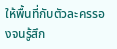ให้พื้นที่กับตัวละครรองจนรู้สึก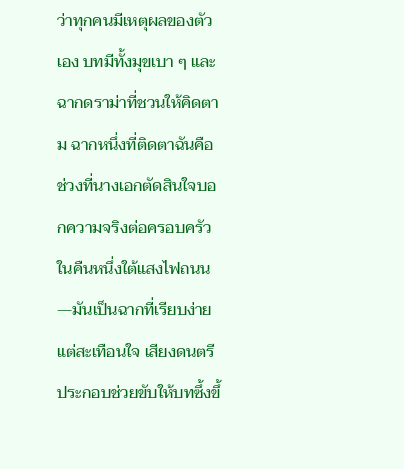ว่าทุกคนมีเหตุผลของตัวเอง บทมีทั้งมุขเบา ๆ และฉากดราม่าที่ชวนให้คิดตาม ฉากหนึ่งที่ติดตาฉันคือช่วงที่นางเอกตัดสินใจบอกความจริงต่อครอบครัวในคืนหนึ่งใต้แสงไฟถนน—มันเป็นฉากที่เรียบง่ายแต่สะเทือนใจ เสียงดนตรีประกอบช่วยขับให้บทซึ้งขึ้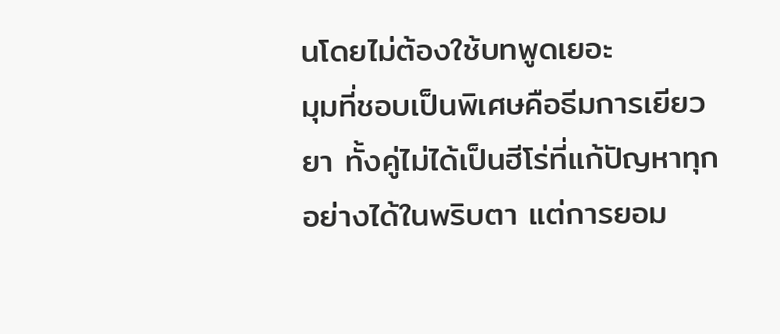นโดยไม่ต้องใช้บทพูดเยอะ
มุมที่ชอบเป็นพิเศษคือธีมการเยียวยา ทั้งคู่ไม่ได้เป็นฮีโร่ที่แก้ปัญหาทุกอย่างได้ในพริบตา แต่การยอม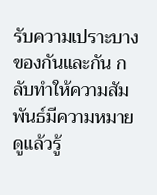รับความเปราะบางของกันและกัน กลับทำให้ความสัมพันธ์มีความหมาย ดูแล้วรู้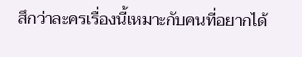สึกว่าละครเรื่องนี้เหมาะกับคนที่อยากได้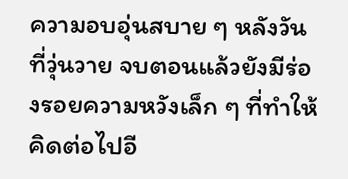ความอบอุ่นสบาย ๆ หลังวันที่วุ่นวาย จบตอนแล้วยังมีร่องรอยความหวังเล็ก ๆ ที่ทำให้คิดต่อไปอี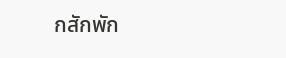กสักพัก